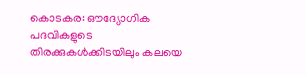കൊടകര: ഔദ്യോഗിക പദവികളുടെ തിരക്കുകൾക്കിടയിലും കലയെ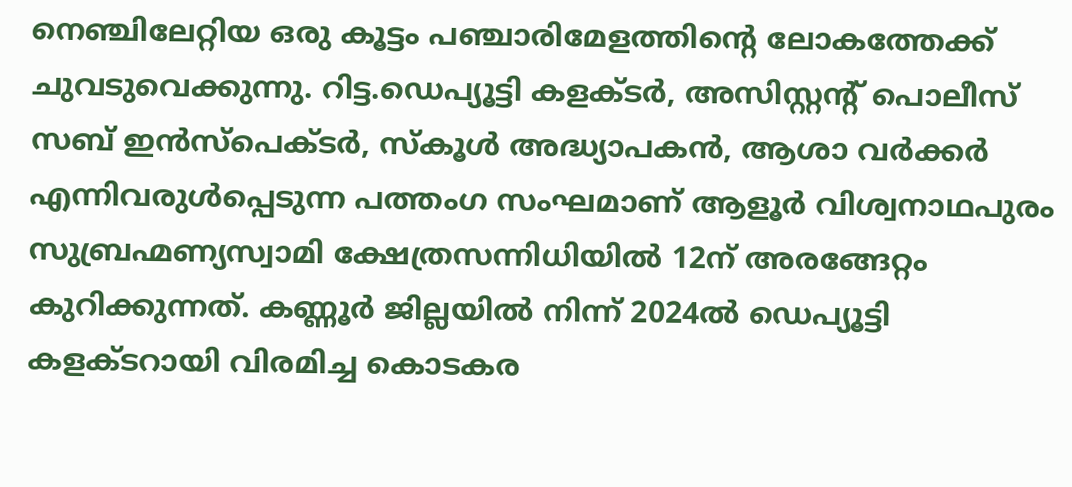നെഞ്ചിലേറ്റിയ ഒരു കൂട്ടം പഞ്ചാരിമേളത്തിന്റെ ലോകത്തേക്ക് ചുവടുവെക്കുന്നു. റിട്ട.ഡെപ്യൂട്ടി കളക്ടർ, അസിസ്റ്റന്റ് പൊലീസ് സബ് ഇൻസ്പെക്ടർ, സ്കൂൾ അദ്ധ്യാപകൻ, ആശാ വർക്കർ എന്നിവരുൾപ്പെടുന്ന പത്തംഗ സംഘമാണ് ആളൂർ വിശ്വനാഥപുരം സുബ്രഹ്മണ്യസ്വാമി ക്ഷേത്രസന്നിധിയിൽ 12ന് അരങ്ങേറ്റം കുറിക്കുന്നത്. കണ്ണൂർ ജില്ലയിൽ നിന്ന് 2024ൽ ഡെപ്യൂട്ടി കളക്ടറായി വിരമിച്ച കൊടകര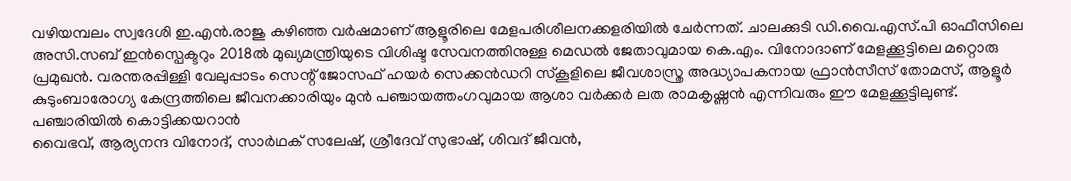വഴിയമ്പലം സ്വദേശി ഇ.എൻ.രാജു കഴിഞ്ഞ വർഷമാണ് ആളൂരിലെ മേളപരിശീലനക്കളരിയിൽ ചേർന്നത്. ചാലക്കുടി ഡി.വൈ.എസ്.പി ഓഫീസിലെ അസി.സബ് ഇൻസ്പെക്ടറും 2018ൽ മുഖ്യമന്ത്രിയുടെ വിശിഷ്ട സേവനത്തിനുള്ള മെഡൽ ജേതാവുമായ കെ.എം. വിനോദാണ് മേളക്കൂട്ടിലെ മറ്റൊരു പ്രമുഖൻ. വരന്തരപ്പിള്ളി വേലുപ്പാടം സെന്റ് ജോസഫ് ഹയർ സെക്കൻഡറി സ്കൂളിലെ ജീവശാസ്ത്ര അദ്ധ്യാപകനായ ഫ്രാൻസീസ് തോമസ്, ആളൂർ കുടുംബാരോഗ്യ കേന്ദ്രത്തിലെ ജീവനക്കാരിയും മുൻ പഞ്ചായത്തംഗവുമായ ആശാ വർക്കർ ലത രാമകൃഷ്ണൻ എന്നിവരും ഈ മേളക്കൂട്ടിലുണ്ട്.
പഞ്ചാരിയിൽ കൊട്ടിക്കയറാൻ
വൈഭവ്, ആര്യനന്ദ വിനോദ്, സാർഥക് സലേഷ്, ശ്രീദേവ് സുഭാഷ്, ശിവദ് ജീവൻ,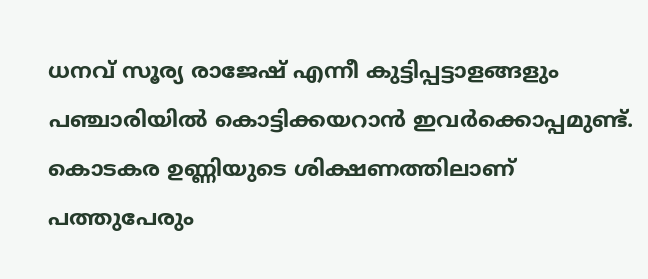ധനവ് സൂര്യ രാജേഷ് എന്നീ കുട്ടിപ്പട്ടാളങ്ങളും പഞ്ചാരിയിൽ കൊട്ടിക്കയറാൻ ഇവർക്കൊപ്പമുണ്ട്. കൊടകര ഉണ്ണിയുടെ ശിക്ഷണത്തിലാണ് പത്തുപേരും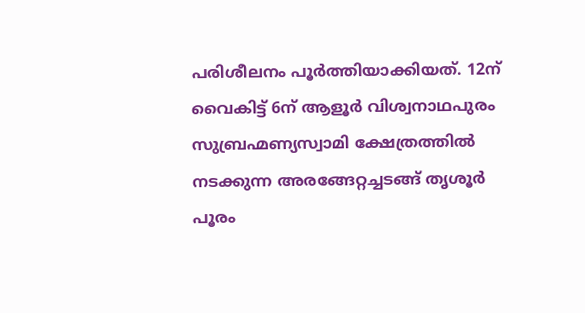പരിശീലനം പൂർത്തിയാക്കിയത്. 12ന് വൈകിട്ട് 6ന് ആളൂർ വിശ്വനാഥപുരം സുബ്രഹ്മണ്യസ്വാമി ക്ഷേത്രത്തിൽ നടക്കുന്ന അരങ്ങേറ്റച്ചടങ്ങ് തൃശൂർ പൂരം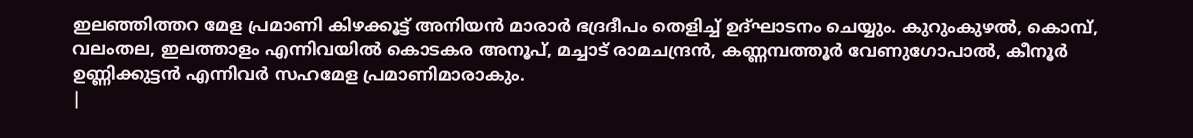ഇലഞ്ഞിത്തറ മേള പ്രമാണി കിഴക്കൂട്ട് അനിയൻ മാരാർ ഭദ്രദീപം തെളിച്ച് ഉദ്ഘാടനം ചെയ്യും. കുറുംകുഴൽ, കൊമ്പ്, വലംതല, ഇലത്താളം എന്നിവയിൽ കൊടകര അനൂപ്, മച്ചാട് രാമചന്ദ്രൻ, കണ്ണമ്പത്തൂർ വേണുഗോപാൽ, കീനൂർ ഉണ്ണിക്കുട്ടൻ എന്നിവർ സഹമേള പ്രമാണിമാരാകും.
|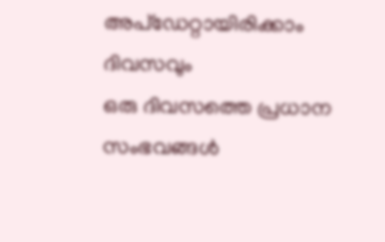അപ്ഡേറ്റായിരിക്കാം ദിവസവും
ഒരു ദിവസത്തെ പ്രധാന സംഭവങ്ങൾ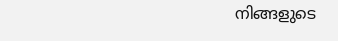നിങ്ങളുടെ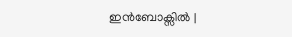ഇൻബോക്സിൽ |